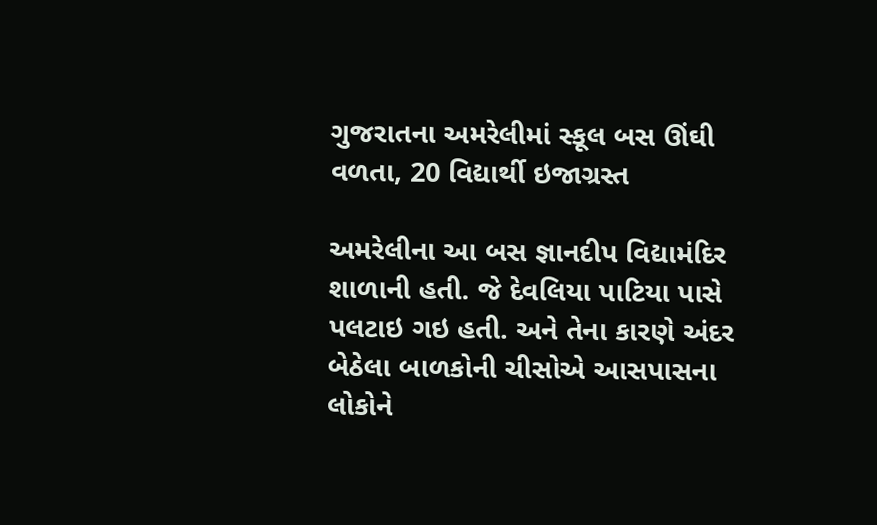ગુજરાતના અમરેલીમાં સ્કૂલ બસ ઊંઘી વળતા, 20 વિદ્યાર્થી ઇજાગ્રસ્ત

અમરેલીના આ બસ જ્ઞાનદીપ વિદ્યામંદિર શાળાની હતી. જે દેવલિયા પાટિયા પાસે પલટાઇ ગઇ હતી. અને તેના કારણે અંદર બેઠેલા બાળકોની ચીસોએ આસપાસના લોકોને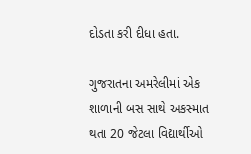દોડતા કરી દીધા હતા.

ગુજરાતના અમરેલીમાં એક શાળાની બસ સાથે અકસ્માત થતા 20 જેટલા વિદ્યાર્થીઓ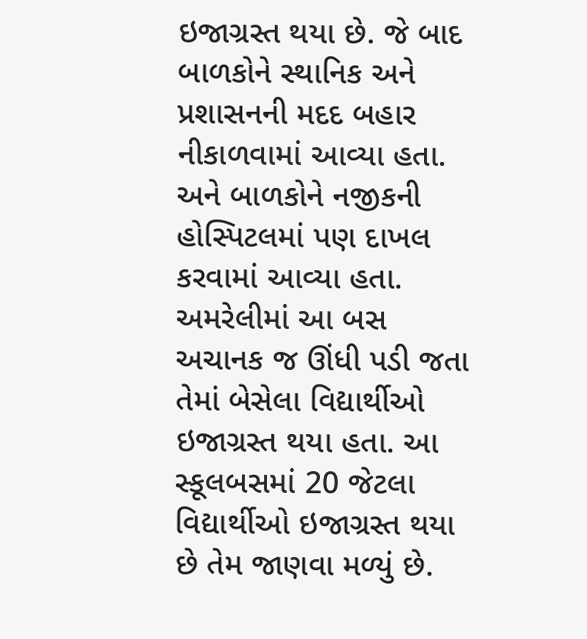ઇજાગ્રસ્ત થયા છે. જે બાદ બાળકોને સ્થાનિક અને પ્રશાસનની મદદ બહાર નીકાળવામાં આવ્યા હતા. અને બાળકોને નજીકની હોસ્પિટલમાં પણ દાખલ કરવામાં આવ્યા હતા. અમરેલીમાં આ બસ અચાનક જ ઊંધી પડી જતા તેમાં બેસેલા વિદ્યાર્થીઓ ઇજાગ્રસ્ત થયા હતા. આ સ્કૂલબસમાં 20 જેટલા વિદ્યાર્થીઓ ઇજાગ્રસ્ત થયા છે તેમ જાણવા મળ્યું છે.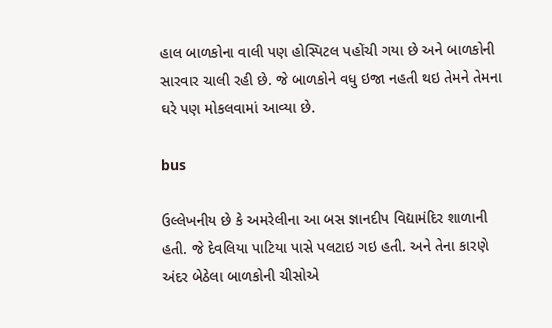હાલ બાળકોના વાલી પણ હોસ્પિટલ પહોંચી ગયા છે અને બાળકોની સારવાર ચાલી રહી છે. જે બાળકોને વધુ ઇજા નહતી થઇ તેમને તેમના ઘરે પણ મોકલવામાં આવ્યા છે.

bus

ઉલ્લેખનીય છે કે અમરેલીના આ બસ જ્ઞાનદીપ વિદ્યામંદિર શાળાની હતી. જે દેવલિયા પાટિયા પાસે પલટાઇ ગઇ હતી. અને તેના કારણે અંદર બેઠેલા બાળકોની ચીસોએ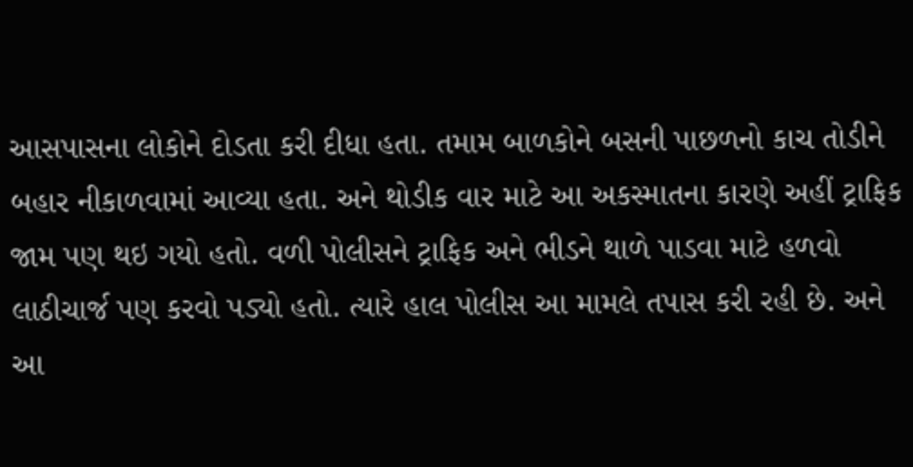આસપાસના લોકોને દોડતા કરી દીધા હતા. તમામ બાળકોને બસની પાછળનો કાચ તોડીને બહાર નીકાળવામાં આવ્યા હતા. અને થોડીક વાર માટે આ અકસ્માતના કારણે અહીં ટ્રાફિક જામ પણ થઇ ગયો હતો. વળી પોલીસને ટ્રાફિક અને ભીડને થાળે પાડવા માટે હળવો લાઠીચાર્જ પણ કરવો પડ્યો હતો. ત્યારે હાલ પોલીસ આ મામલે તપાસ કરી રહી છે. અને આ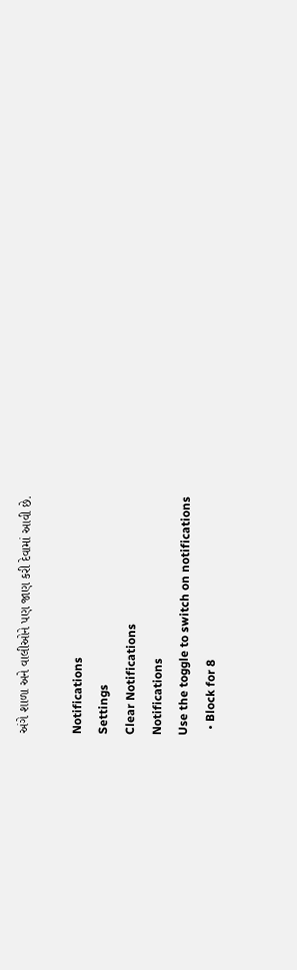અંગે શાળા અને વાલીઓને પણ જાણ કરી દેવામાં આવી છે.

Notifications
Settings
Clear Notifications
Notifications
Use the toggle to switch on notifications
  • Block for 8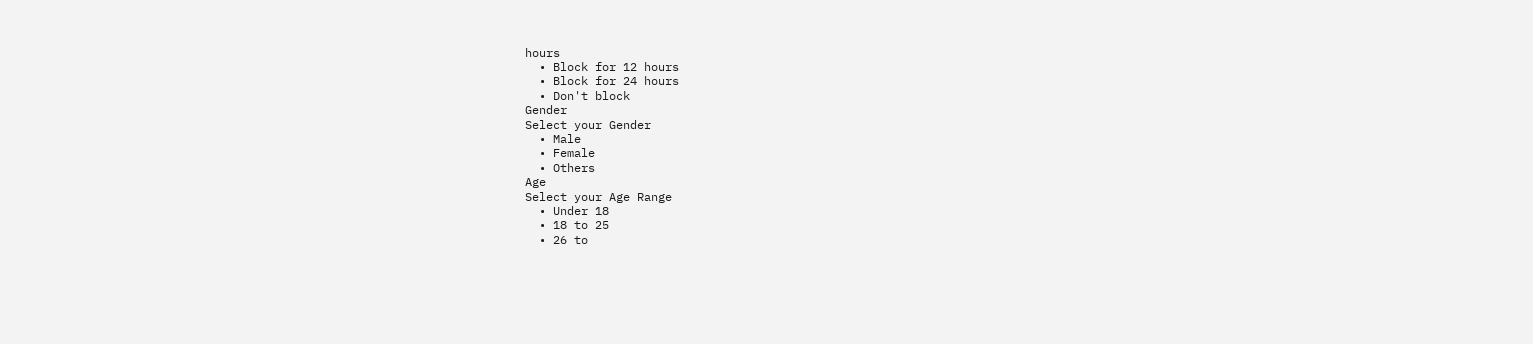hours
  • Block for 12 hours
  • Block for 24 hours
  • Don't block
Gender
Select your Gender
  • Male
  • Female
  • Others
Age
Select your Age Range
  • Under 18
  • 18 to 25
  • 26 to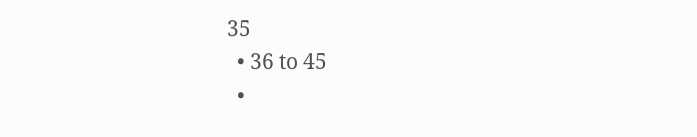35
  • 36 to 45
  •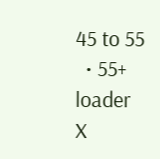45 to 55
  • 55+
loader
X